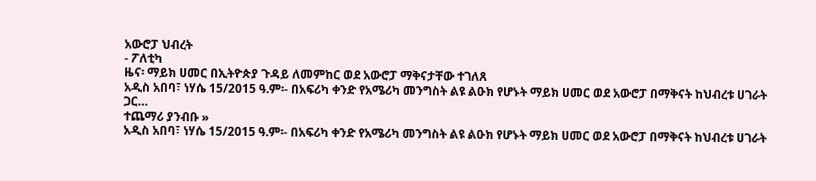አውሮፓ ህብረት
- ፖለቲካ
ዜና፡ ማይክ ሀመር በኢትዮጵያ ጉዳይ ለመምከር ወደ አውሮፓ ማቅናታቸው ተገለጸ
አዲስ አበባ፣ ነሃሴ 15/2015 ዓ.ም፡- በአፍሪካ ቀንድ የአሜሪካ መንግስት ልዩ ልዑክ የሆኑት ማይክ ሀመር ወደ አውሮፓ በማቅናት ከህብረቱ ሀገራት ጋር…
ተጨማሪ ያንብቡ »
አዲስ አበባ፣ ነሃሴ 15/2015 ዓ.ም፡- በአፍሪካ ቀንድ የአሜሪካ መንግስት ልዩ ልዑክ የሆኑት ማይክ ሀመር ወደ አውሮፓ በማቅናት ከህብረቱ ሀገራት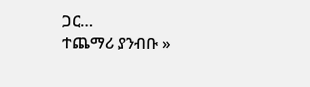ጋር…
ተጨማሪ ያንብቡ »